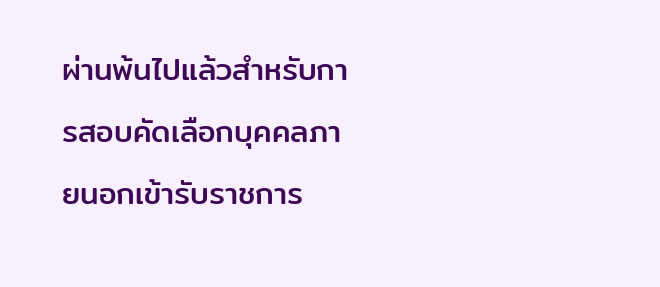ผ่านพ้นไปแล้วสำหรับการสอบคัดเลือกบุคคลภายนอกเข้ารับราชการ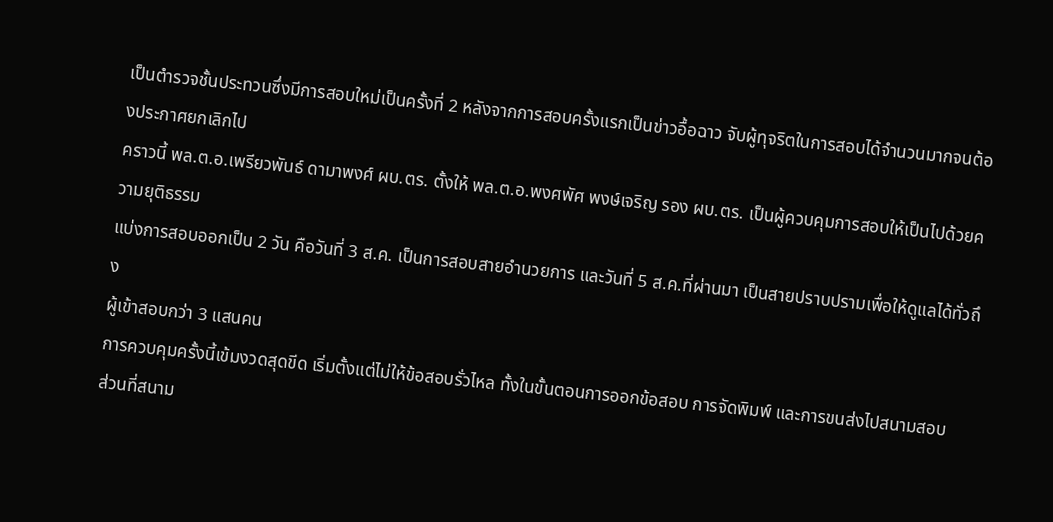เป็นตำรวจชั้นประทวนซึ่งมีการสอบใหม่เป็นครั้งที่ 2 หลังจากการสอบครั้งแรกเป็นข่าวอื้อฉาว จับผู้ทุจริตในการสอบได้จำนวนมากจนต้องประกาศยกเลิกไป
คราวนี้ พล.ต.อ.เพรียวพันธ์ ดามาพงศ์ ผบ.ตร. ตั้งให้ พล.ต.อ.พงศพัศ พงษ์เจริญ รอง ผบ.ตร. เป็นผู้ควบคุมการสอบให้เป็นไปด้วยความยุติธรรม
แบ่งการสอบออกเป็น 2 วัน คือวันที่ 3 ส.ค. เป็นการสอบสายอำนวยการ และวันที่ 5 ส.ค.ที่ผ่านมา เป็นสายปราบปรามเพื่อให้ดูแลได้ทั่วถึง
ผู้เข้าสอบกว่า 3 แสนคน
การควบคุมครั้งนี้เข้มงวดสุดขีด เริ่มตั้งแต่ไม่ให้ข้อสอบรั่วไหล ทั้งในขั้นตอนการออกข้อสอบ การจัดพิมพ์ และการขนส่งไปสนามสอบ
ส่วนที่สนาม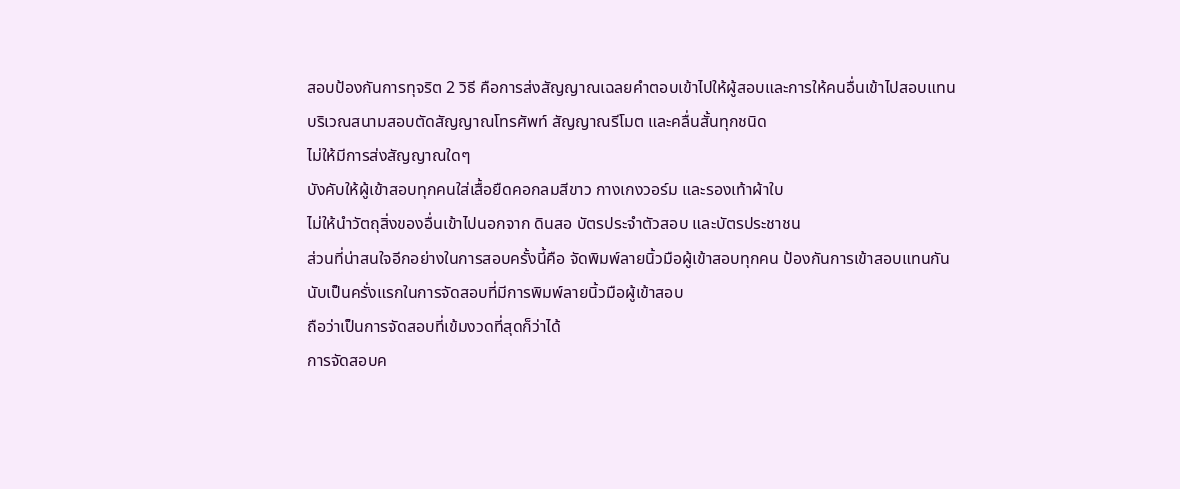สอบป้องกันการทุจริต 2 วิธี คือการส่งสัญญาณเฉลยคำตอบเข้าไปให้ผู้สอบและการให้คนอื่นเข้าไปสอบแทน
บริเวณสนามสอบตัดสัญญาณโทรศัพท์ สัญญาณรีโมต และคลื่นสั้นทุกชนิด
ไม่ให้มีการส่งสัญญาณใดๆ
บังคับให้ผู้เข้าสอบทุกคนใส่เสื้อยืดคอกลมสีขาว กางเกงวอร์ม และรองเท้าผ้าใบ
ไม่ให้นำวัตถุสิ่งของอื่นเข้าไปนอกจาก ดินสอ บัตรประจำตัวสอบ และบัตรประชาชน
ส่วนที่น่าสนใจอีกอย่างในการสอบครั้งนี้คือ จัดพิมพ์ลายนิ้วมือผู้เข้าสอบทุกคน ป้องกันการเข้าสอบแทนกัน
นับเป็นครั่งแรกในการจัดสอบที่มีการพิมพ์ลายนิ้วมือผู้เข้าสอบ
ถือว่าเป็นการจัดสอบที่เข้มงวดที่สุดก็ว่าได้
การจัดสอบค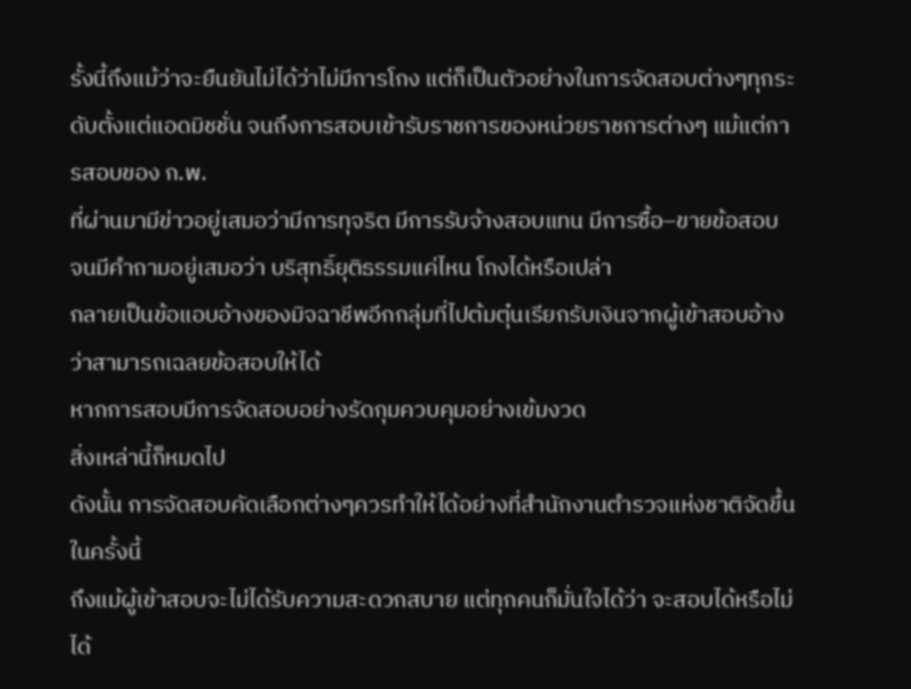รั้งนี้ถึงแม้ว่าจะยืนยันไม่ได้ว่าไม่มีการโกง แต่ก็เป็นตัวอย่างในการจัดสอบต่างๆทุกระดับตั้งแต่แอดมิชชั่น จนถึงการสอบเข้ารับราชการของหน่วยราชการต่างๆ แม้แต่การสอบของ ก.พ.
ที่ผ่านมามีข่าวอยู่เสมอว่ามีการทุจริต มีการรับจ้างสอบแทน มีการซื้อ–ขายข้อสอบ
จนมีคำถามอยู่เสมอว่า บริสุทธิ์ยุติธรรมแค่ไหน โกงได้หรือเปล่า
กลายเป็นข้อแอบอ้างของมิจฉาชีพอีกกลุ่มที่ไปต้มตุ๋นเรียกรับเงินจากผู้เข้าสอบอ้างว่าสามารถเฉลยข้อสอบให้ได้
หากการสอบมีการจัดสอบอย่างรัดกุมควบคุมอย่างเข้มงวด
สิ่งเหล่านี้ก็หมดไป
ดังนั้น การจัดสอบคัดเลือกต่างๆควรทำให้ได้อย่างที่สำนักงานตำรวจแห่งชาติจัดขึ้นในครั้งนี้
ถึงแม้ผู้เข้าสอบจะไม่ได้รับความสะดวกสบาย แต่ทุกคนก็มั่นใจได้ว่า จะสอบได้หรือไม่ได้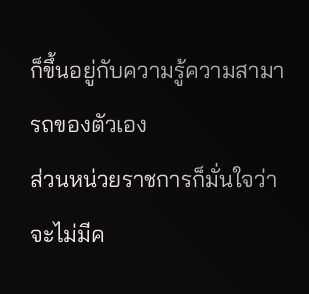ก็ขึ้นอยู่กับความรู้ความสามารถของตัวเอง
ส่วนหน่วยราชการก็มั่นใจว่า จะไม่มีค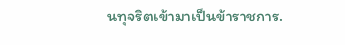นทุจริตเข้ามาเป็นข้าราชการ.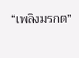“เพลิงมรกต”